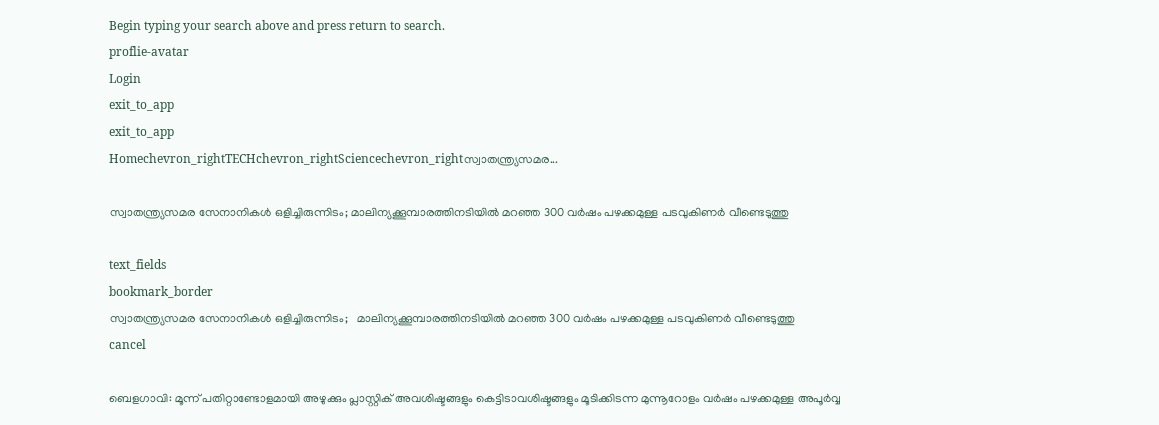Begin typing your search above and press return to search.
proflie-avatar
Login
exit_to_app
exit_to_app
Homechevron_rightTECHchevron_rightSciencechevron_rightസ്വാതന്ത്ര്യസമര...

സ്വാതന്ത്ര്യസമര സേനാനികൾ ഒളിച്ചിരുന്നിടം; മാലിന്യക്കൂമ്പാരത്തിനടിയിൽ മറഞ്ഞ 300 വർഷം പഴക്കമുള്ള പടവുകിണർ വീണ്ടെടുത്തു

text_fields
bookmark_border
സ്വാതന്ത്ര്യസമര സേനാനികൾ ഒളിച്ചിരുന്നിടം;   മാലിന്യക്കൂമ്പാരത്തിനടിയിൽ മറഞ്ഞ 300 വർഷം പഴക്കമുള്ള പടവുകിണർ വീണ്ടെടുത്തു
cancel

ബെളഗാവി: മൂന്ന് പതിറ്റാണ്ടോളമായി അഴുക്കും പ്ലാസ്റ്റിക് അവശിഷ്ടങ്ങളും കെട്ടിടാവശിഷ്ടങ്ങളും മൂടിക്കിടന്ന മുന്നൂറോളം വർഷം പഴക്കമുള്ള അപൂർവ്വ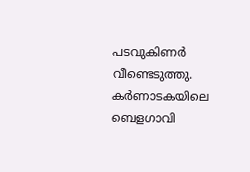പടവുകിണർ വീണ്ടെടുത്തു. കർണാടകയിലെ ബെളഗാവി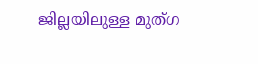ജില്ലയിലുള്ള മുത്ഗ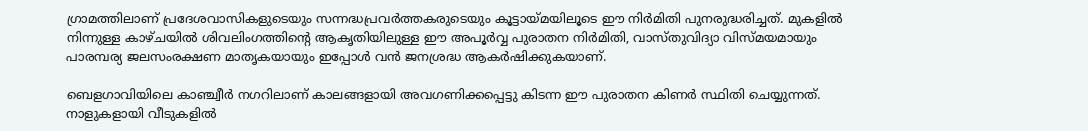ഗ്രാമത്തിലാണ് പ്രദേശവാസികളുടെയും സന്നദ്ധപ്രവർത്തകരുടെയും കൂട്ടായ്മയിലൂടെ ഈ നിർമിതി പുനരുദ്ധരിച്ചത്. മുകളിൽ നിന്നുള്ള കാഴ്ചയിൽ ശിവലിംഗത്തിന്റെ ആകൃതിയിലുള്ള ഈ അപൂർവ്വ പുരാതന നിർമിതി, വാസ്തുവിദ്യാ വിസ്മയമായും പാരമ്പര്യ ജലസംരക്ഷണ മാതൃകയായും ഇപ്പോൾ വൻ ജനശ്രദ്ധ ആകർഷിക്കുകയാണ്.

ബെളഗാവിയിലെ കാഞ്ച്വീർ നഗറിലാണ് കാലങ്ങളായി അവഗണിക്കപ്പെട്ടു കിടന്ന ഈ പുരാതന കിണർ സ്ഥിതി ചെയ്യുന്നത്. നാളുകളായി വീടുകളിൽ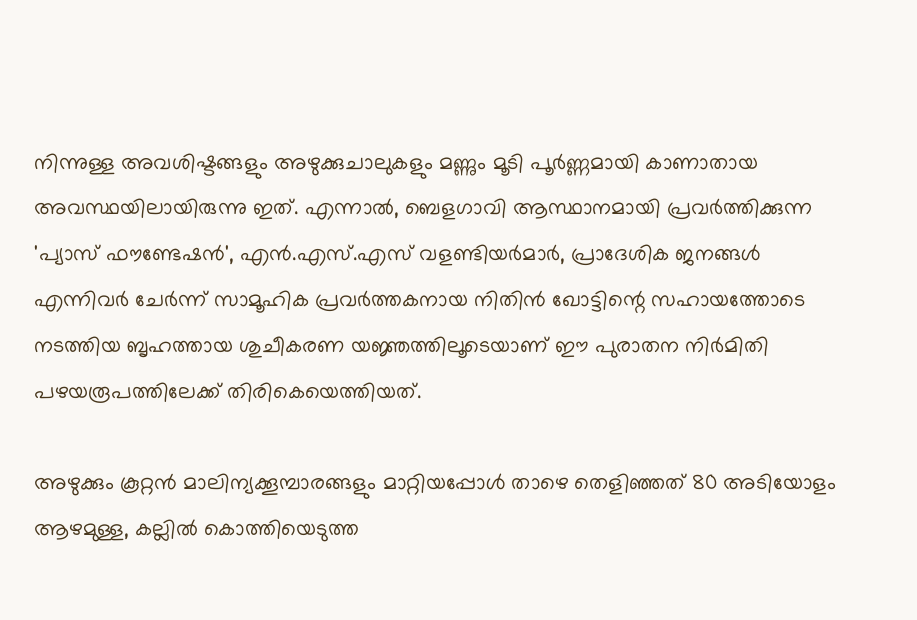നിന്നുള്ള അവശിഷ്ടങ്ങളും അഴുക്കുചാലുകളും മണ്ണും മൂടി പൂർണ്ണമായി കാണാതായ അവസ്ഥയിലായിരുന്നു ഇത്. എന്നാൽ, ബെളഗാവി ആസ്ഥാനമായി പ്രവർത്തിക്കുന്ന 'പ്യാസ് ഫൗണ്ടേഷൻ', എൻ.എസ്.എസ് വളണ്ടിയർമാർ, പ്രാദേശിക ജനങ്ങൾ എന്നിവർ ചേർന്ന് സാമൂഹിക പ്രവർത്തകനായ നിതിൻ ഖോട്ടിന്റെ സഹായത്തോടെ നടത്തിയ ബൃഹത്തായ ശുചീകരണ യജ്ഞത്തിലൂടെയാണ് ഈ പുരാതന നിർമിതി പഴയരൂപത്തിലേക്ക് തിരികെയെത്തിയത്.

അഴുക്കും കൂറ്റൻ മാലിന്യക്കൂമ്പാരങ്ങളും മാറ്റിയപ്പോൾ താഴെ തെളിഞ്ഞത് 80 അടിയോളം ആഴമുള്ള, കല്ലിൽ കൊത്തിയെടുത്ത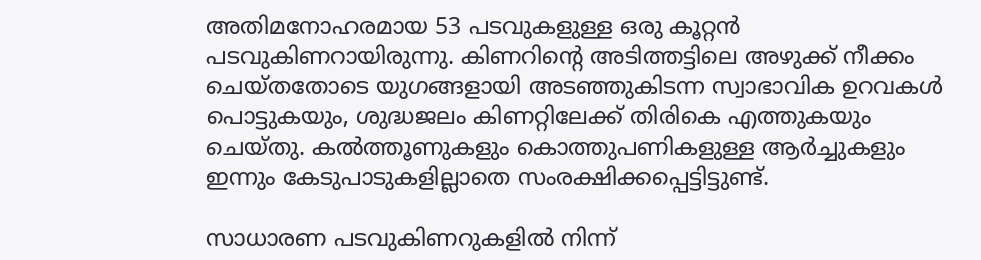അതിമനോഹരമായ 53 പടവുകളുള്ള ഒരു കൂറ്റൻ പടവുകിണറായിരുന്നു. കിണറിന്റെ അടിത്തട്ടിലെ അഴുക്ക് നീക്കം ചെയ്തതോടെ യുഗങ്ങളായി അടഞ്ഞുകിടന്ന സ്വാഭാവിക ഉറവകൾ പൊട്ടുകയും, ശുദ്ധജലം കിണറ്റിലേക്ക് തിരികെ എത്തുകയും ചെയ്തു. കൽത്തൂണുകളും കൊത്തുപണികളുള്ള ആർച്ചുകളും ഇന്നും കേടുപാടുകളില്ലാതെ സംരക്ഷിക്കപ്പെട്ടിട്ടുണ്ട്.

സാധാരണ പടവുകിണറുകളിൽ നിന്ന്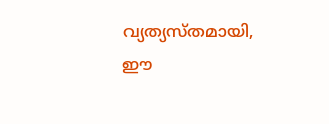വ്യത്യസ്തമായി, ഈ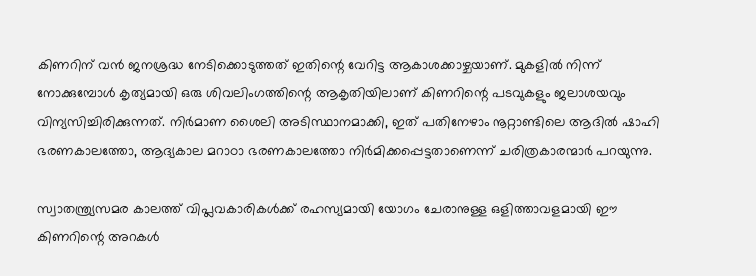കിണറിന് വൻ ജനശ്രദ്ധ നേടിക്കൊടുത്തത് ഇതിന്റെ വേറിട്ട ആകാശക്കാഴ്ചയാണ്. മുകളിൽ നിന്ന് നോക്കുമ്പോൾ കൃത്യമായി ഒരു ശിവലിംഗത്തിന്റെ ആകൃതിയിലാണ് കിണറിന്റെ പടവുകളും ജലാശയവും വിന്യസിച്ചിരിക്കുന്നത്. നിർമാണ ശൈലി അടിസ്ഥാനമാക്കി, ഇത് പതിനേഴാം നൂറ്റാണ്ടിലെ ആദിൽ ഷാഹി ഭരണകാലത്തോ, ആദ്യകാല മറാഠാ ഭരണകാലത്തോ നിർമിക്കപ്പെട്ടതാണെന്ന് ചരിത്രകാരന്മാർ പറയുന്നു.

സ്വാതന്ത്ര്യസമര കാലത്ത് വിപ്ലവകാരികൾക്ക് രഹസ്യമായി യോഗം ചേരാനുള്ള ഒളിത്താവളമായി ഈ കിണറിന്റെ അറകൾ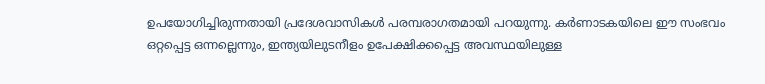ഉപയോഗിച്ചിരുന്നതായി പ്രദേശവാസികൾ പരമ്പരാഗതമായി പറയുന്നു. കർണാടകയിലെ ഈ സംഭവം ഒറ്റപ്പെട്ട ഒന്നല്ലെന്നും, ഇന്ത്യയിലുടനീളം ഉപേക്ഷിക്കപ്പെട്ട അവസ്ഥയിലുള്ള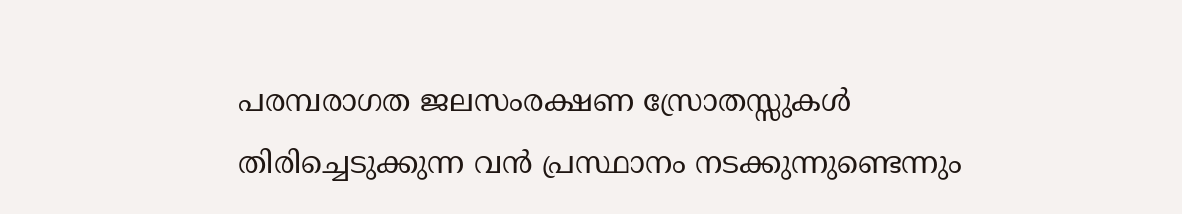പരമ്പരാഗത ജലസംരക്ഷണ സ്രോതസ്സുകൾ തിരിച്ചെടുക്കുന്ന വൻ പ്രസ്ഥാനം നടക്കുന്നുണ്ടെന്നും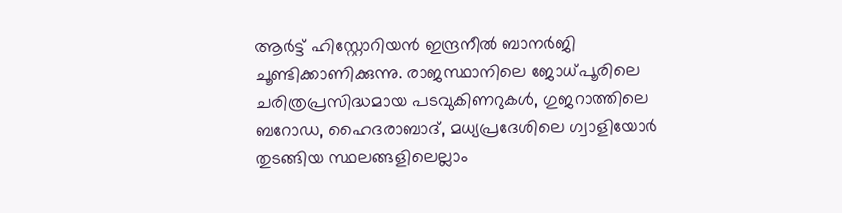ആർട്ട് ഹിസ്റ്റോറിയൻ ഇന്ദ്രനീൽ ബാനർജി ചൂണ്ടിക്കാണിക്കുന്നു. രാജസ്ഥാനിലെ ജോധ്പൂരിലെ ചരിത്രപ്രസിദ്ധമായ പടവുകിണറുകൾ, ഗുജറാത്തിലെ ബറോഡ, ഹൈദരാബാദ്, മധ്യപ്രദേശിലെ ഗ്വാളിയോർ തുടങ്ങിയ സ്ഥലങ്ങളിലെല്ലാം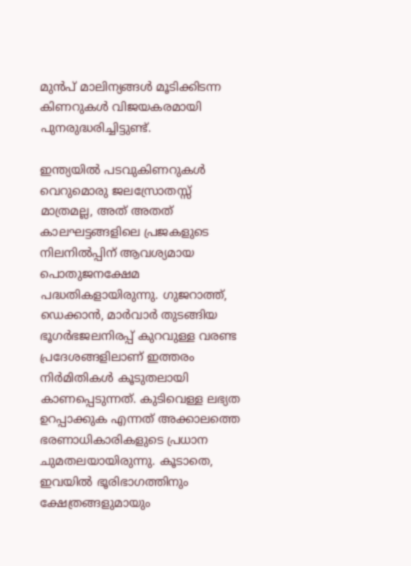മുൻപ് മാലിന്യങ്ങൾ മൂടിക്കിടന്ന കിണറുകൾ വിജയകരമായി പുനരുദ്ധരിച്ചിട്ടുണ്ട്.

ഇന്ത്യയിൽ പടവുകിണറുകൾ വെറുമൊരു ജലസ്രോതസ്സ് മാത്രമല്ല, അത് അതത് കാലഘട്ടങ്ങളിലെ പ്രജകളുടെ നിലനിൽപ്പിന് ആവശ്യമായ പൊതുജനക്ഷേമ പദ്ധതികളായിരുന്നു. ഗുജറാത്ത്, ഡെക്കാൻ, മാർവാർ തുടങ്ങിയ ഭൂഗർഭജലനിരപ്പ് കുറവുള്ള വരണ്ട പ്രദേശങ്ങളിലാണ് ഇത്തരം നിർമിതികൾ കൂടുതലായി കാണപ്പെടുന്നത്. കുടിവെള്ള ലഭ്യത ഉറപ്പാക്കുക എന്നത് അക്കാലത്തെ ഭരണാധികാരികളുടെ പ്രധാന ചുമതലയായിരുന്നു. കൂടാതെ, ഇവയിൽ ഭൂരിഭാഗത്തിനും ക്ഷേത്രങ്ങളുമായും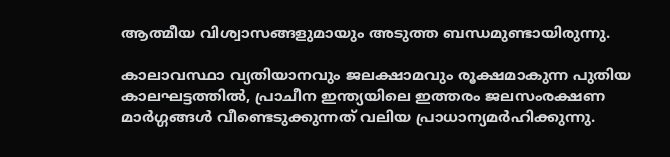ആത്മീയ വിശ്വാസങ്ങളുമായും അടുത്ത ബന്ധമുണ്ടായിരുന്നു.

കാലാവസ്ഥാ വ്യതിയാനവും ജലക്ഷാമവും രൂക്ഷമാകുന്ന പുതിയ കാലഘട്ടത്തിൽ, പ്രാചീന ഇന്ത്യയിലെ ഇത്തരം ജലസംരക്ഷണ മാർഗ്ഗങ്ങൾ വീണ്ടെടുക്കുന്നത് വലിയ പ്രാധാന്യമർഹിക്കുന്നു.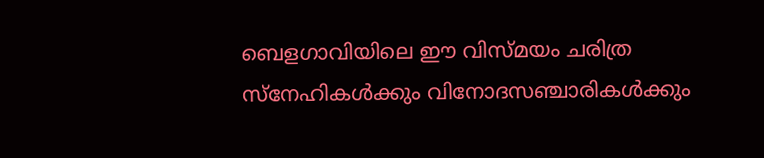ബെളഗാവിയിലെ ഈ വിസ്മയം ചരിത്ര സ്നേഹികൾക്കും വിനോദസഞ്ചാരികൾക്കും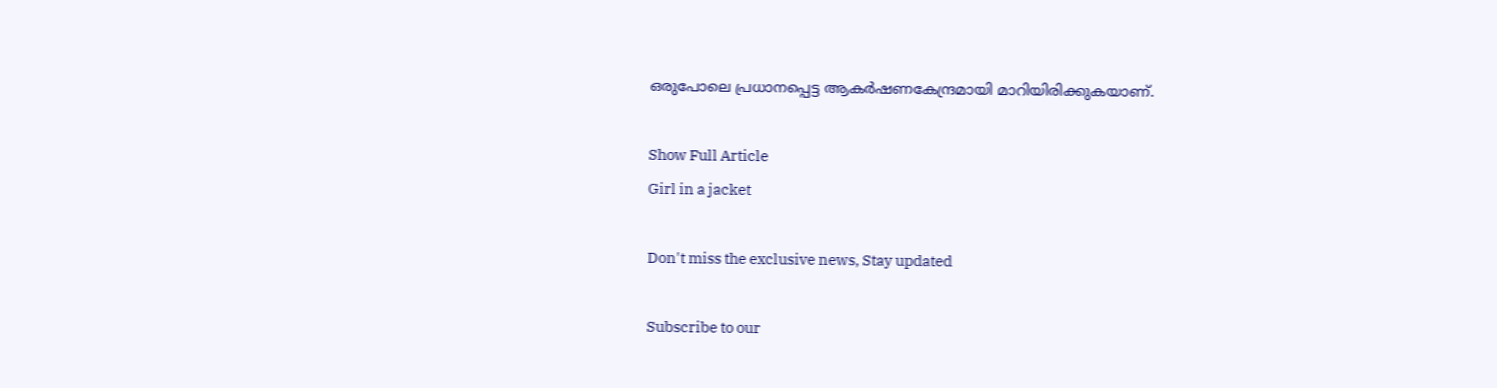ഒരുപോലെ പ്രധാനപ്പെട്ട ആകർഷണകേന്ദ്രമായി മാറിയിരിക്കുകയാണ്.

Show Full Article
Girl in a jacket

Don't miss the exclusive news, Stay updated

Subscribe to our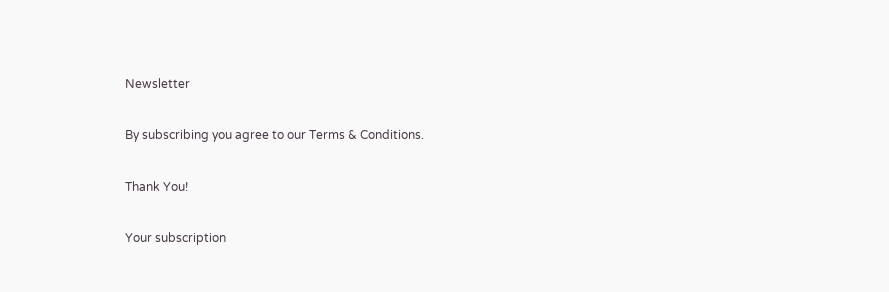Newsletter

By subscribing you agree to our Terms & Conditions.

Thank You!

Your subscription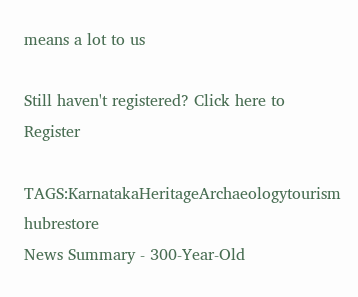means a lot to us

Still haven't registered? Click here to Register

TAGS:KarnatakaHeritageArchaeologytourism hubrestore
News Summary - 300-Year-Old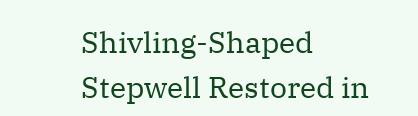Shivling-Shaped Stepwell Restored in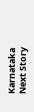Karnataka
Next Story